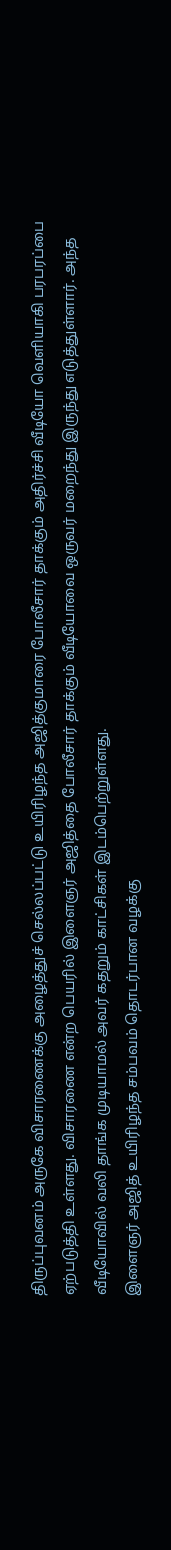திருப்புவனம் அருகே விசாரணைக்கு அழைத்துச் செல்லப்பட்டு உயிரிழந்த அஜித்குமாரை போலீசார் தாக்கும் அதிர்ச்சி வீடியோ வெளியாகி பரபரப்பை ஏற்படுத்தி உள்ளது. விசாரணை என்ற பெயரில் இளைஞர் அஜித்தை போலீசார் தாக்கும் வீடியோவை ஒருவர் மறைந்து இருந்து எடுத்துள்ளார். அந்த வீடியோவில் வலி தாங்க முடியாமல் அவர் கதறும் காட்சிகள் இடம்பெற்றுள்ளது.
இளைஞர் அஜித் உயிரிழந்த சம்பவம் தொடர்பான வழக்கு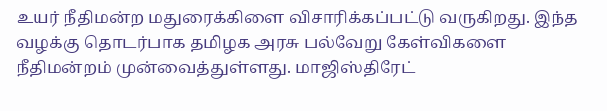உயர் நீதிமன்ற மதுரைக்கிளை விசாரிக்கப்பட்டு வருகிறது. இந்த வழக்கு தொடர்பாக தமிழக அரசு பல்வேறு கேள்விகளை நீதிமன்றம் முன்வைத்துள்ளது. மாஜிஸ்திரேட்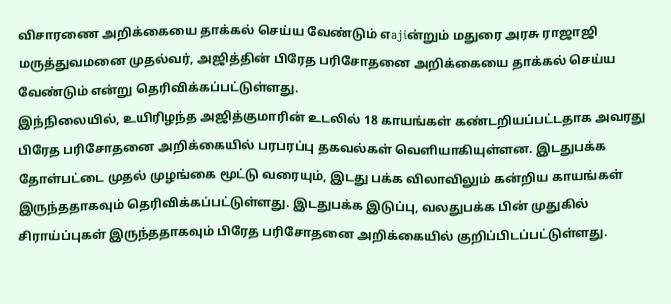விசாரணை அறிக்கையை தாக்கல் செய்ய வேண்டும் எajiன்றும் மதுரை அரசு ராஜாஜி மருத்துவமனை முதல்வர், அஜித்தின் பிரேத பரிசோதனை அறிக்கையை தாக்கல் செய்ய வேண்டும் என்று தெரிவிக்கப்பட்டுள்ளது.
இந்நிலையில், உயிரிழந்த அஜித்குமாரின் உடலில் 18 காயங்கள் கண்டறியப்பட்டதாக அவரது பிரேத பரிசோதனை அறிக்கையில் பரபரப்பு தகவல்கள் வெளியாகியுள்ளன. இடதுபக்க தோள்பட்டை முதல் முழங்கை மூட்டு வரையும், இடது பக்க விலாவிலும் கன்றிய காயங்கள் இருந்ததாகவும் தெரிவிக்கப்பட்டுள்ளது. இடதுபக்க இடுப்பு, வலதுபக்க பின் முதுகில் சிராய்ப்புகள் இருந்ததாகவும் பிரேத பரிசோதனை அறிக்கையில் குறிப்பிடப்பட்டுள்ளது.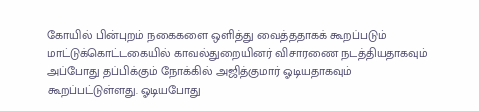கோயில் பின்புறம் நகைகளை ஒளித்து வைத்ததாகக் கூறப்படும் மாட்டுக்கொட்டகையில் காவல்துறையினர் விசாரணை நடத்தியதாகவும் அப்போது தப்பிக்கும் நோக்கில் அஜித்குமார் ஓடியதாகவும் கூறப்பட்டுள்ளது. ஓடியபோது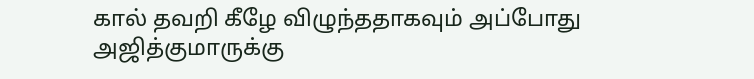கால் தவறி கீழே விழுந்ததாகவும் அப்போது அஜித்குமாருக்கு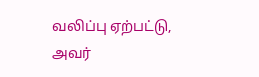வலிப்பு ஏற்பட்டு, அவர்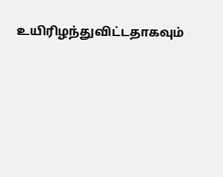உயிரிழந்துவிட்டதாகவும்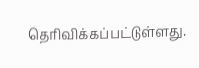தெரிவிக்கப்பட்டுள்ளது.